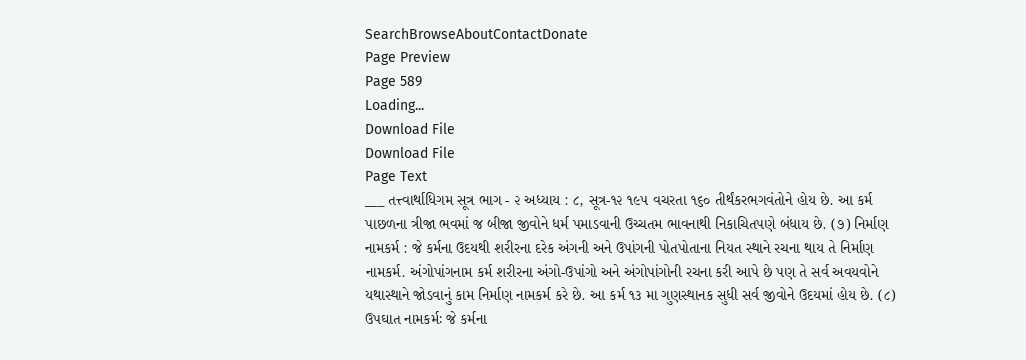SearchBrowseAboutContactDonate
Page Preview
Page 589
Loading...
Download File
Download File
Page Text
___ તત્ત્વાર્થાધિગમ સૂત્ર ભાગ - ૨ અધ્યાય : ૮, સૂત્ર-૧૨ ૧૯૫ વચરતા ૧૬૦ તીર્થંકરભગવંતોને હોય છે. આ કર્મ પાછળના ત્રીજા ભવમાં જ બીજા જીવોને ધર્મ પમાડવાની ઉચ્ચતમ ભાવનાથી નિકાચિતપણે બંધાય છે. (૭) નિર્માણ નામકર્મ : જે કર્મના ઉદયથી શરીરના દરેક અંગની અને ઉપાંગની પોતપોતાના નિયત સ્થાને રચના થાય તે નિર્માણ નામકર્મ. અંગોપાંગનામ કર્મ શરીરના અંગો-ઉપાંગો અને અંગોપાંગોની રચના કરી આપે છે પણ તે સર્વ અવયવોને યથાસ્થાને જોડવાનું કામ નિર્માણ નામકર્મ કરે છે. આ કર્મ ૧૩ મા ગુણસ્થાનક સુધી સર્વ જીવોને ઉદયમાં હોય છે. (૮) ઉપઘાત નામકર્મઃ જે કર્મના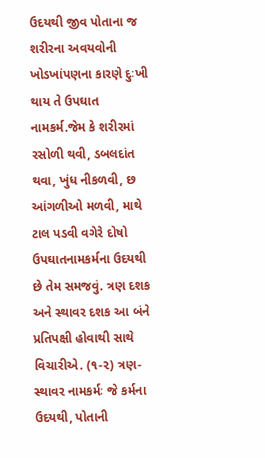ઉદયથી જીવ પોતાના જ શરીરના અવયવોની ખોડખાંપણના કારણે દુઃખી થાય તે ઉપઘાત નામકર્મ.જેમ કે શરીરમાં રસોળી થવી, ડબલદાંત થવા, ખુંધ નીકળવી, છ આંગળીઓ મળવી, માથે ટાલ પડવી વગેરે દોષો ઉપઘાતનામકર્મના ઉદયથી છે તેમ સમજવું. ત્રણ દશક અને સ્થાવર દશક આ બંને પ્રતિપક્ષી હોવાથી સાથે વિચારીએ. (૧-૨) ત્રણ-સ્થાવર નામકર્મઃ જે કર્મના ઉદયથી, પોતાની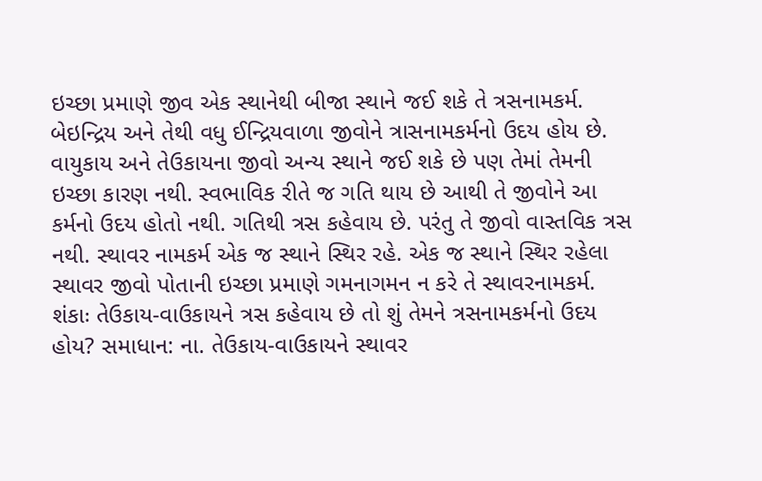ઇચ્છા પ્રમાણે જીવ એક સ્થાનેથી બીજા સ્થાને જઈ શકે તે ત્રસનામકર્મ. બેઇન્દ્રિય અને તેથી વધુ ઈન્દ્રિયવાળા જીવોને ત્રાસનામકર્મનો ઉદય હોય છે. વાયુકાય અને તેઉકાયના જીવો અન્ય સ્થાને જઈ શકે છે પણ તેમાં તેમની ઇચ્છા કારણ નથી. સ્વભાવિક રીતે જ ગતિ થાય છે આથી તે જીવોને આ કર્મનો ઉદય હોતો નથી. ગતિથી ત્રસ કહેવાય છે. પરંતુ તે જીવો વાસ્તવિક ત્રસ નથી. સ્થાવર નામકર્મ એક જ સ્થાને સ્થિર રહે. એક જ સ્થાને સ્થિર રહેલા સ્થાવર જીવો પોતાની ઇચ્છા પ્રમાણે ગમનાગમન ન કરે તે સ્થાવરનામકર્મ. શંકાઃ તેઉકાય-વાઉકાયને ત્રસ કહેવાય છે તો શું તેમને ત્રસનામકર્મનો ઉદય હોય? સમાધાન: ના. તેઉકાય-વાઉકાયને સ્થાવર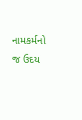નામકર્મનો જ ઉદય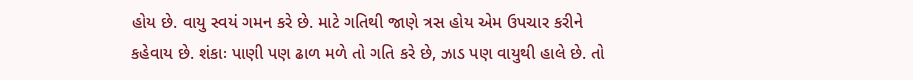હોય છે. વાયુ સ્વયં ગમન કરે છે. માટે ગતિથી જાણે ત્રસ હોય એમ ઉપચાર કરીને કહેવાય છે. શંકાઃ પાણી પણ ઢાળ મળે તો ગતિ કરે છે, ઝાડ પણ વાયુથી હાલે છે. તો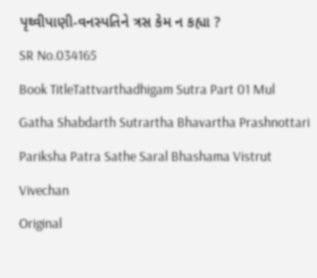પૃથ્વીપાણી-વનસ્પતિને ત્રસ કેમ ન કહ્યા ?
SR No.034165
Book TitleTattvarthadhigam Sutra Part 01 Mul Gatha Shabdarth Sutrartha Bhavartha Prashnottari Pariksha Patra Sathe Saral Bhashama Vistrut Vivechan
Original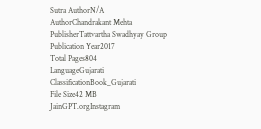Sutra AuthorN/A
AuthorChandrakant Mehta
PublisherTattvartha Swadhyay Group
Publication Year2017
Total Pages804
LanguageGujarati
ClassificationBook_Gujarati
File Size42 MB
JainGPT.orgInstagram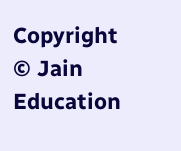Copyright © Jain Education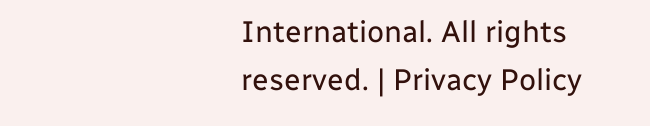International. All rights reserved. | Privacy Policy